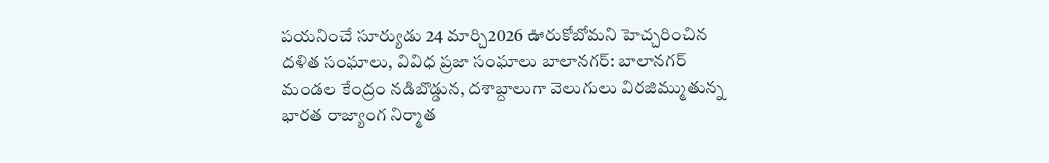పయనించే సూర్యుడు 24 మార్చి2026 ఊరుకోబోమని హెచ్చరించిన దళిత సంఘాలు, వివిధ ప్రజా సంఘాలు బాలానగర్: బాలానగర్ మండల కేంద్రం నడిబొడ్డున, దశాబ్దాలుగా వెలుగులు విరజిమ్ముతున్న భారత రాజ్యాంగ నిర్మాత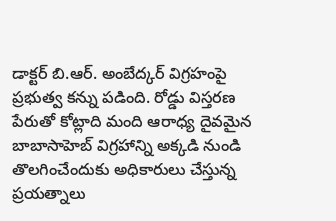డాక్టర్ బి.ఆర్. అంబేద్కర్ విగ్రహంపై ప్రభుత్వ కన్ను పడింది. రోడ్డు విస్తరణ పేరుతో కోట్లాది మంది ఆరాధ్య దైవమైన బాబాసాహెబ్ విగ్రహాన్ని అక్కడి నుండి తొలగించేందుకు అధికారులు చేస్తున్న ప్రయత్నాలు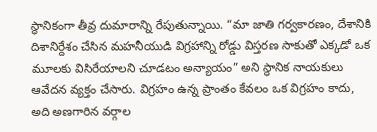స్థానికంగా తీవ్ర దుమారాన్ని రేపుతున్నాయి. “మా జాతి గర్వకారణం, దేశానికి దిశానిర్దేశం చేసిన మహనీయుడి విగ్రహాన్ని రోడ్డు విస్తరణ సాకుతో ఎక్కడో ఒక మూలకు విసిరేయాలని చూడటం అన్యాయం” అని స్థానిక నాయకులు ఆవేదన వ్యక్తం చేసారు. విగ్రహం ఉన్న ప్రాంతం కేవలం ఒక విగ్రహం కాదు, అది అణగారిన వర్గాల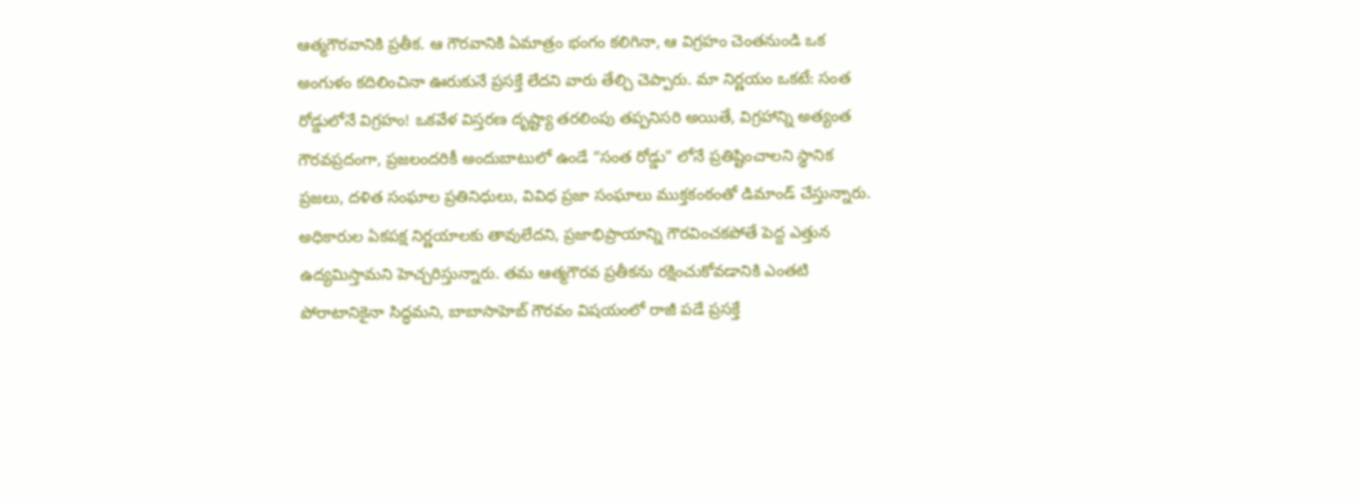ఆత్మగౌరవానికి ప్రతీక. ఆ గౌరవానికి ఏమాత్రం భంగం కలిగినా, ఆ విగ్రహం చెంతనుండి ఒక అంగుళం కదిలించినా ఊరుకునే ప్రసక్తే లేదని వారు తేల్చి చెప్పారు. మా నిర్ణయం ఒకటే: సంత రోడ్డులోనే విగ్రహం! ఒకవేళ విస్తరణ దృష్ట్యా తరలింపు తప్పనిసరి అయితే, విగ్రహాన్ని అత్యంత గౌరవప్రదంగా, ప్రజలందరికీ అందుబాటులో ఉండే “సంత రోడ్డు” లోనే ప్రతిష్టించాలని స్థానిక ప్రజలు, దళిత సంఘాల ప్రతినిధులు, వివిధ ప్రజా సంఘాలు ముక్తకంఠంతో డిమాండ్ చేస్తున్నారు. అధికారుల ఏకపక్ష నిర్ణయాలకు తావులేదని, ప్రజాభిప్రాయాన్ని గౌరవించకపోతే పెద్ద ఎత్తున ఉద్యమిస్తామని హెచ్చరిస్తున్నారు. తమ ఆత్మగౌరవ ప్రతీకను రక్షించుకోవడానికి ఎంతటి పోరాటానికైనా సిద్ధమని, బాబాసాహెబ్ గౌరవం విషయంలో రాజీ పడే ప్రసక్తే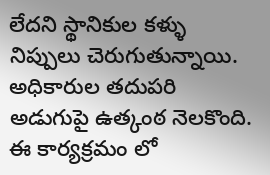లేదని స్థానికుల కళ్ళు నిప్పులు చెరుగుతున్నాయి. అధికారుల తదుపరి అడుగుపై ఉత్కంఠ నెలకొంది. ఈ కార్యక్రమం లో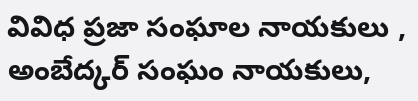వివిధ ప్రజా సంఘాల నాయకులు , అంబేద్కర్ సంఘం నాయకులు,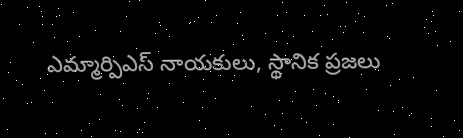ఎమ్మార్పిఎస్ నాయకులు, స్థానిక ప్రజలు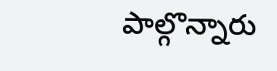పాల్గొన్నారు